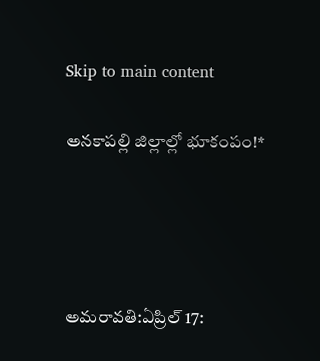Skip to main content

అనకాపల్లి జిల్లాల్లో భూకంపం!*




అమరావతి:ఏప్రిల్ 17: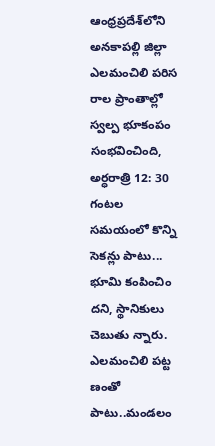ఆంధ్రప్రదేశ్‌లోని అనకాపల్లి జిల్లా ఎలమంచిలి పరిస రాల ప్రాంతాల్లో స్వల్ప భూకంపం సంభవించింది, అర్ధరాత్రి 12: 30 గంటల సమయంలో కొన్ని సెకన్లు పాటు... భూమి కంపించిం దని, స్థానికులు చెబుతు న్నారు. ఎలమంచిలి పట్ట ణంతో పాటు..మండలం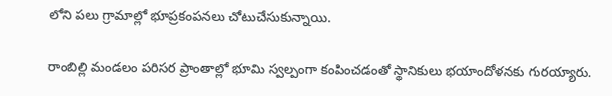లోని పలు గ్రామాల్లో భూప్రకంపనలు చోటుచేసుకున్నాయి.

రాంబిల్లి మండలం పరిసర ప్రాంతాల్లో భూమి స్వల్పంగా కంపించడంతో స్థానికులు భయాందోళనకు గురయ్యారు.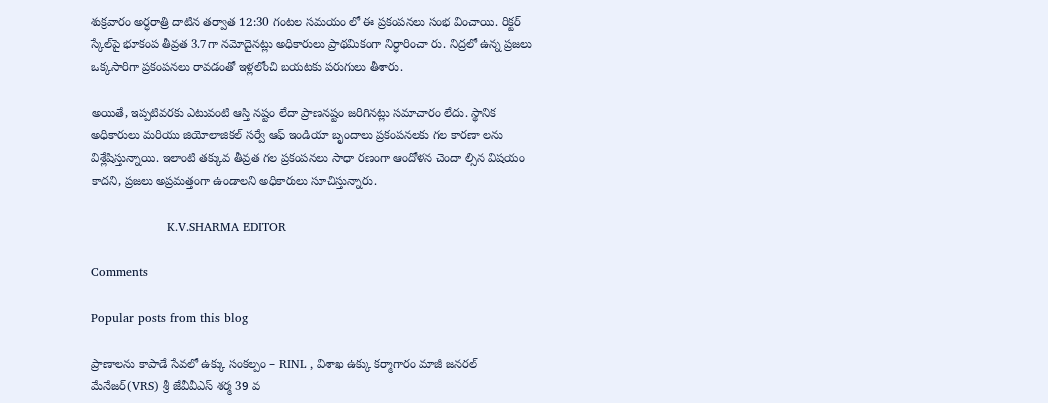శుక్రవారం అర్ధరాత్రి దాటిన తర్వాత 12:30 గంటల సమయం లో ఈ ప్రకంపనలు సంభ వించాయి. రిక్టర్ స్కేల్‌పై భూకంప తీవ్రత 3.7గా నమోదైనట్లు అధికారులు ప్రాథమికంగా నిర్ధారించా రు. నిద్రలో ఉన్న ప్రజలు ఒక్కసారిగా ప్రకంపనలు రావడంతో ఇళ్లలోంచి బయటకు పరుగులు తీశారు.

అయితే, ఇప్పటివరకు ఎటువంటి ఆస్తి నష్టం లేదా ప్రాణనష్టం జరిగినట్లు సమాచారం లేదు. స్థానిక అధికారులు మరియు జియోలాజికల్ సర్వే ఆఫ్ ఇండియా బృందాలు ప్రకంపనలకు గల కారణా లను విశ్లేషిస్తున్నాయి. ఇలాంటి తక్కువ తీవ్రత గల ప్రకంపనలు సాధా రణంగా ఆందోళన చెందా ల్సిన విషయం కాదని, ప్రజలు అప్రమత్తంగా ఉండాలని అధికారులు సూచిస్తున్నారు.

                   K.V.SHARMA EDITOR

Comments

Popular posts from this blog

ప్రాణాలను కాపాడే సేవలో ఉక్కు సంకల్పం – RINL , విశాఖ ఉక్కు కర్మాగారం మాజీ జనరల్ మేనేజర్(VRS) శ్రీ జేవీవీఎస్ శర్మ 39 వ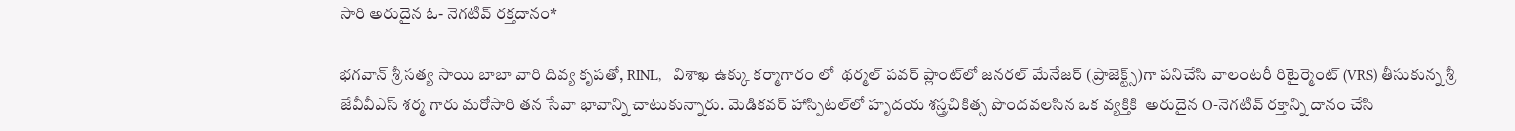సారి అరుదైన ఓ- నెగటివ్ రక్తదానం*

భగవాన్ శ్రీ సత్య సాయి బాబా వారి దివ్య కృపతో, RINL,   విశాఖ ఉక్కు కర్మాగారం లో  థర్మల్ పవర్ ప్లాంట్‌లో జనరల్ మేనేజర్ (ప్రాజెక్ట్స్)గా పనిచేసి వాలంటరీ రిటైర్మెంట్ (VRS) తీసుకున్న శ్రీ జేవీవీఎస్ శర్మ గారు మరోసారి తన సేవా భావాన్ని చాటుకున్నారు. మెడికవర్ హాస్పిటల్‌లో హృదయ శస్త్రచికిత్స పొందవలసిన ఒక వ్యక్తికి  అరుదైన O-నెగటివ్ రక్తాన్ని దానం చేసి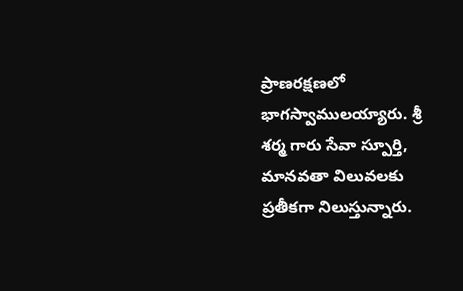ప్రాణరక్షణలో భాగస్వాములయ్యారు. శ్రీ శర్మ గారు సేవా స్పూర్తి, మానవతా విలువలకు ప్రతీకగా నిలుస్తున్నారు.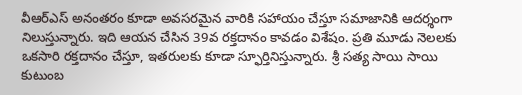వీఆర్‌ఎస్ అనంతరం కూడా అవసరమైన వారికి సహాయం చేస్తూ సమాజానికి ఆదర్శంగా నిలుస్తున్నారు. ఇది ఆయన చేసిన 39వ రక్తదానం కావడం విశేషం. ప్రతి మూడు నెలలకు ఒకసారి రక్తదానం చేస్తూ, ఇతరులకు కూడా స్ఫూర్తినిస్తున్నారు. శ్రీ సత్య సాయి సాయి కుటుంబ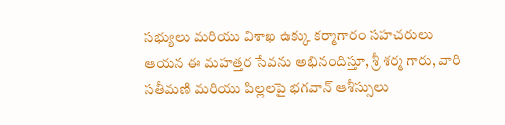సభ్యులు మరియు విశాఖ ఉక్కు కర్మాగారం సహచరులు ఆయన ఈ మహత్తర సేవను అభినందిస్తూ, శ్రీ శర్మ గారు, వారి సతీమణి మరియు పిల్లలపై భగవాన్ ఆశీస్సులు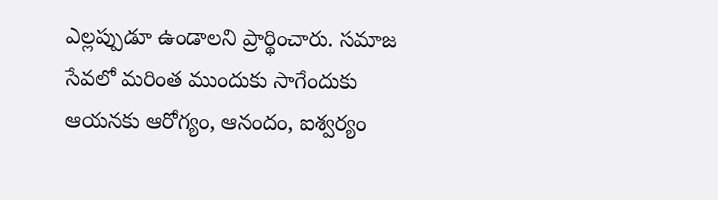ఎల్లప్పుడూ ఉండాలని ప్రార్థించారు. సమాజ సేవలో మరింత ముందుకు సాగేందుకు ఆయనకు ఆరోగ్యం, ఆనందం, ఐశ్వర్యం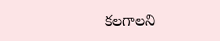కలగాలని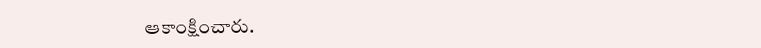ఆకాంక్షించారు.